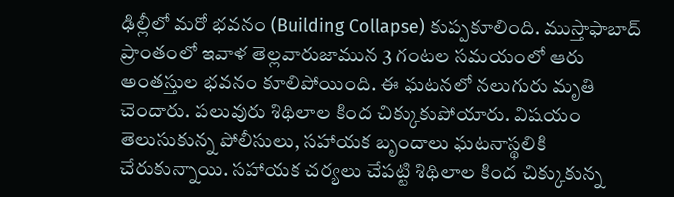ఢిల్లీలో మరో భవనం (Building Collapse) కుప్పకూలింది. ముస్తాఫాబాద్ ప్రాంతంలో ఇవాళ తెల్లవారుజామున 3 గంటల సమయంలో ఆరు అంతస్తుల భవనం కూలిపోయింది. ఈ ఘటనలో నలుగురు మృతి చెందారు. పలువురు శిథిలాల కింద చిక్కుకుపోయారు. విషయం తెలుసుకున్న పోలీసులు, సహాయక బృందాలు ఘటనాస్థలికి చేరుకున్నాయి. సహాయక చర్యలు చేపట్టి శిథిలాల కింద చిక్కుకున్న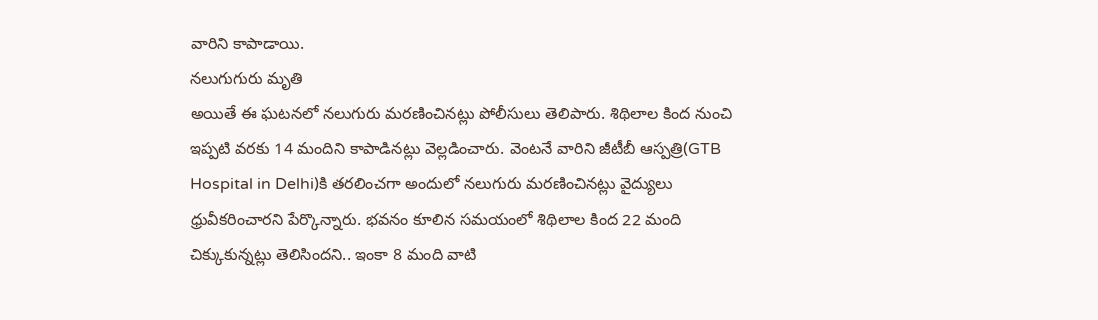వారిని కాపాడాయి.
నలుగుగురు మృతి
అయితే ఈ ఘటనలో నలుగురు మరణించినట్లు పోలీసులు తెలిపారు. శిథిలాల కింద నుంచి ఇప్పటి వరకు 14 మందిని కాపాడినట్లు వెల్లడించారు. వెంటనే వారిని జీటీబీ ఆస్పత్రి(GTB Hospital in Delhi)కి తరలించగా అందులో నలుగురు మరణించినట్లు వైద్యులు ధ్రువీకరించారని పేర్కొన్నారు. భవనం కూలిన సమయంలో శిథిలాల కింద 22 మంది చిక్కుకున్నట్లు తెలిసిందని.. ఇంకా 8 మంది వాటి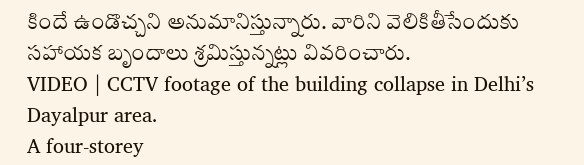కిందే ఉండొచ్చని అనుమానిస్తున్నారు. వారిని వెలికితీసేందుకు సహాయక బృందాలు శ్రమిస్తున్నట్లు వివరించారు.
VIDEO | CCTV footage of the building collapse in Delhi’s Dayalpur area.
A four-storey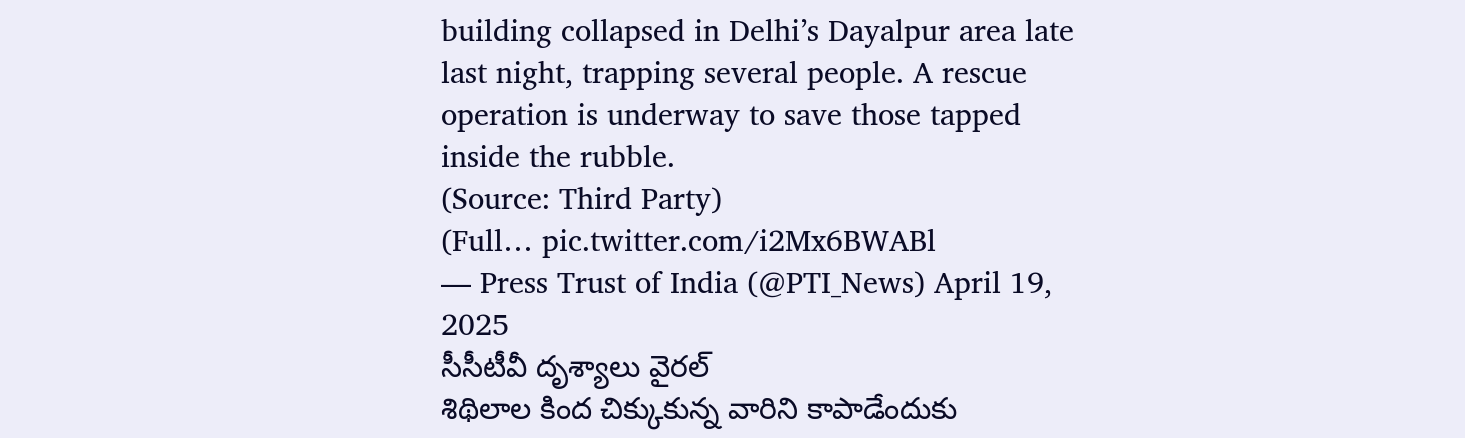building collapsed in Delhi’s Dayalpur area late last night, trapping several people. A rescue operation is underway to save those tapped inside the rubble.
(Source: Third Party)
(Full… pic.twitter.com/i2Mx6BWABl
— Press Trust of India (@PTI_News) April 19, 2025
సీసీటీవీ దృశ్యాలు వైరల్
శిథిలాల కింద చిక్కుకున్న వారిని కాపాడేందుకు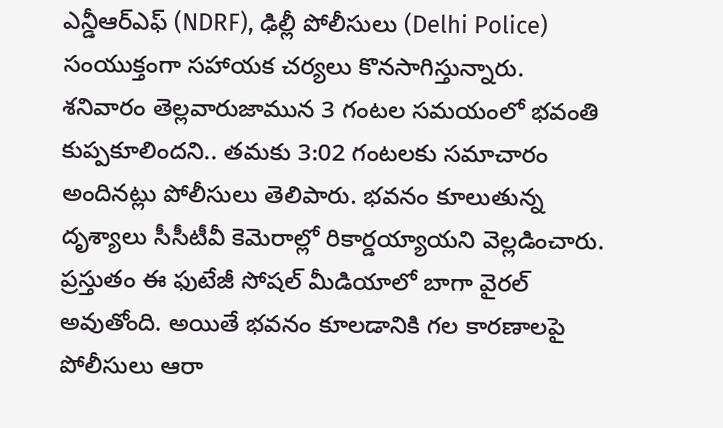ఎన్డీఆర్ఎఫ్ (NDRF), ఢిల్లీ పోలీసులు (Delhi Police) సంయుక్తంగా సహాయక చర్యలు కొనసాగిస్తున్నారు. శనివారం తెల్లవారుజామున 3 గంటల సమయంలో భవంతి కుప్పకూలిందని.. తమకు 3:02 గంటలకు సమాచారం అందినట్లు పోలీసులు తెలిపారు. భవనం కూలుతున్న దృశ్యాలు సీసీటీవీ కెమెరాల్లో రికార్డయ్యాయని వెల్లడించారు. ప్రస్తుతం ఈ ఫుటేజీ సోషల్ మీడియాలో బాగా వైరల్ అవుతోంది. అయితే భవనం కూలడానికి గల కారణాలపై పోలీసులు ఆరా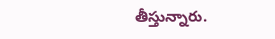తీస్తున్నారు.